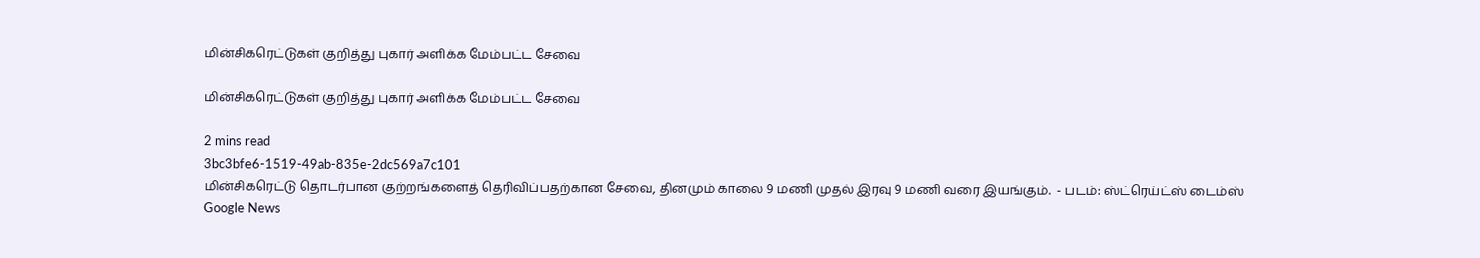மின்சிகரெட்டுகள் குறித்து புகார் அளிக்க மேம்பட்ட சேவை

மின்சிகரெட்டுகள் குறித்து புகார் அளிக்க மேம்பட்ட சேவை

2 mins read
3bc3bfe6-1519-49ab-835e-2dc569a7c101
மின்சிகரெட்டு தொடர்பான குற்றங்களைத் தெரிவிப்பதற்கான சேவை, தினமும் காலை 9 மணி முதல் இரவு 9 மணி வரை இயங்கும்.  - படம்: ஸ்ட்ரெய்ட்ஸ் டைம்ஸ்
Google News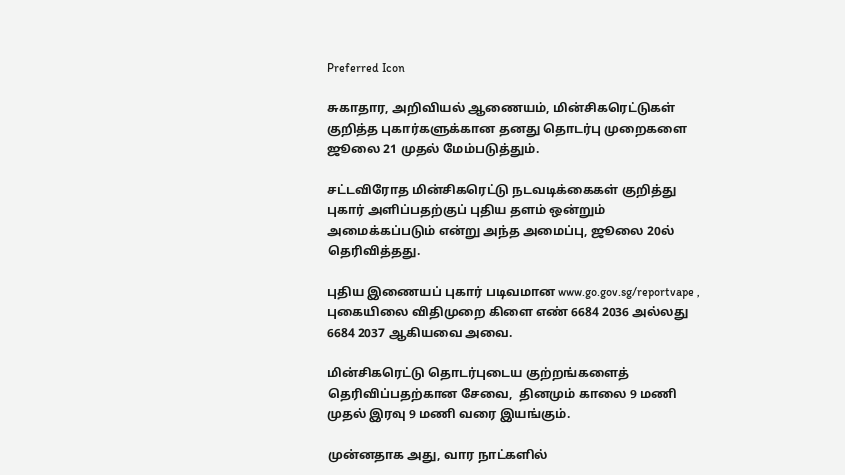Preferred Icon

சுகாதார, அறிவியல் ஆணையம், மின்சிகரெட்டுகள் குறித்த புகார்களுக்கான தனது தொடர்பு முறைகளை ஜூலை 21 முதல் மேம்படுத்தும்.

சட்டவிரோத மின்சிகரெட்டு நடவடிக்கைகள் குறித்து புகார் அளிப்பதற்குப் புதிய தளம் ஒன்றும் அமைக்கப்படும் என்று அந்த அமைப்பு, ஜூலை 20ல் தெரிவித்தது.

புதிய இணையப் புகார் படிவமான www.go.gov.sg/reportvape , புகையிலை விதிமுறை கிளை எண் 6684 2036 அல்லது 6684 2037 ஆகியவை அவை.

மின்சிகரெட்டு தொடர்புடைய குற்றங்களைத் தெரிவிப்பதற்கான சேவை,  தினமும் காலை 9 மணி முதல் இரவு 9 மணி வரை இயங்கும்.

முன்னதாக அது, வார நாட்களில்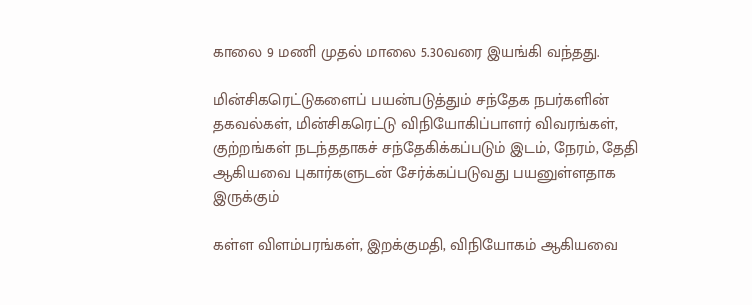காலை 9 மணி முதல் மாலை 5.30வரை இயங்கி வந்தது.

மின்சிகரெட்டுகளைப் பயன்படுத்தும் சந்தேக நபர்களின் தகவல்கள், மின்சிகரெட்டு விநியோகிப்பாளர் விவரங்கள், குற்றங்கள் நடந்ததாகச் சந்தேகிக்கப்படும் இடம், நேரம், தேதி ஆகியவை புகார்களுடன் சேர்க்கப்படுவது பயனுள்ளதாக இருக்கும்

கள்ள விளம்பரங்கள், இறக்குமதி, விநியோகம் ஆகியவை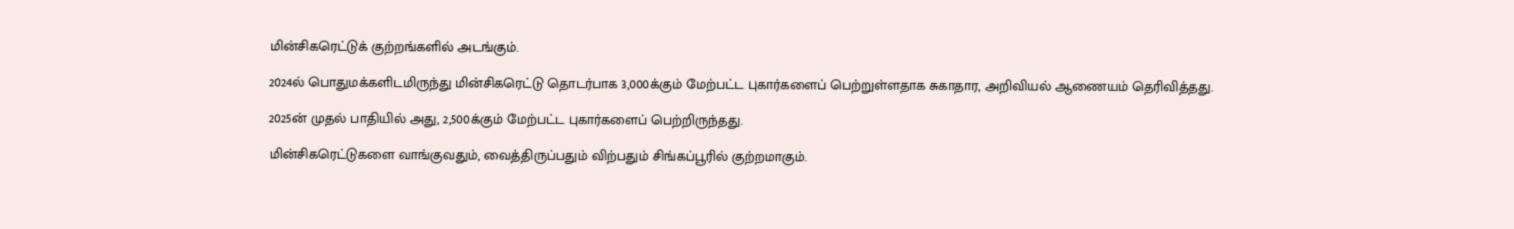மின்சிகரெட்டுக் குற்றங்களில் அடங்கும்.

2024ல் பொதுமக்களிடமிருந்து மின்சிகரெட்டு தொடர்பாக 3,000க்கும் மேற்பட்ட புகார்களைப் பெற்றுள்ளதாக சுகாதார, அறிவியல் ஆணையம் தெரிவித்தது.

2025ன் முதல் பாதியில் அது, 2,500க்கும் மேற்பட்ட புகார்களைப் பெற்றிருந்தது.

மின்சிகரெட்டுகளை வாங்குவதும், வைத்திருப்பதும் விற்பதும் சிங்கப்பூரில் குற்றமாகும்.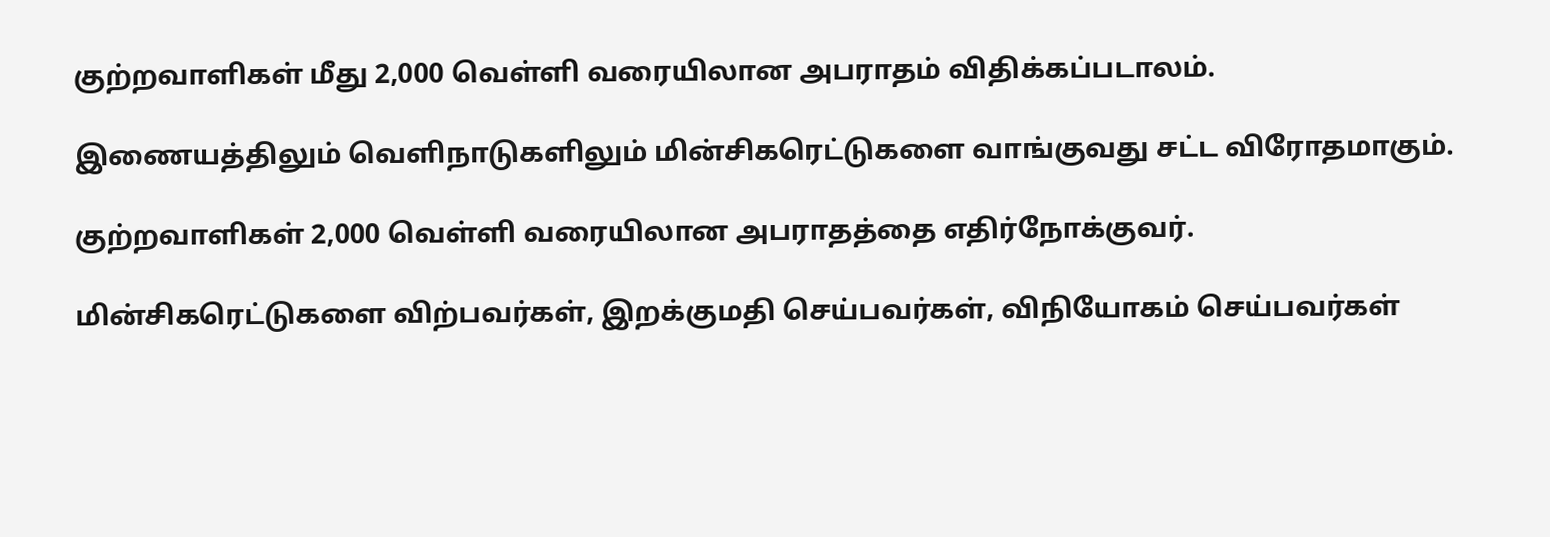குற்றவாளிகள் மீது 2,000 வெள்ளி வரையிலான அபராதம் விதிக்கப்படாலம்.

இணையத்திலும் வெளிநாடுகளிலும் மின்சிகரெட்டுகளை வாங்குவது சட்ட விரோதமாகும்.

குற்றவாளிகள் 2,000 வெள்ளி வரையிலான அபராதத்தை எதிர்நோக்குவர்.

மின்சிகரெட்டுகளை விற்பவர்கள், இறக்குமதி செய்பவர்கள், விநியோகம் செய்பவர்கள்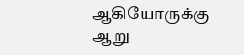ஆகியோருக்கு ஆறு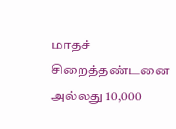மாதச் சிறைத்தண்டனை அல்லது 10,000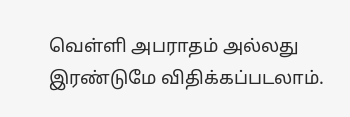வெள்ளி அபராதம் அல்லது இரண்டுமே விதிக்கப்படலாம்.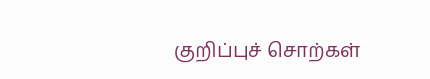குறிப்புச் சொற்கள்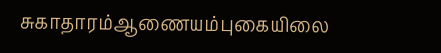சுகாதாரம்ஆணையம்புகையிலை